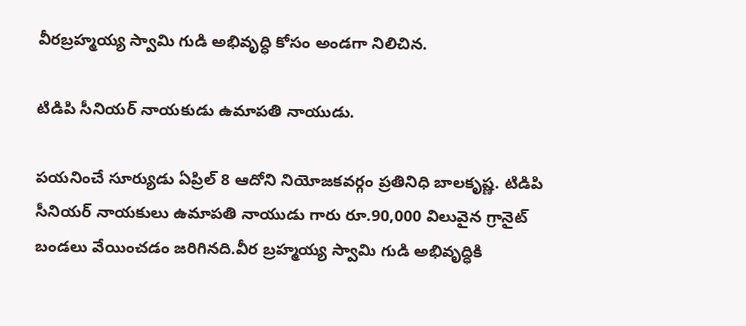వీరబ్రహ్మయ్య స్వామి గుడి అభివృద్ధి కోసం అండగా నిలిచిన.

టిడిపి సీనియర్ నాయకుడు ఉమాపతి నాయుడు.

పయనించే సూర్యుడు ఏప్రిల్ 8 ఆదోని నియోజకవర్గం ప్రతినిధి బాలకృష్ణ. టిడిపి సీనియర్ నాయకులు ఉమాపతి నాయుడు గారు రూ.90,000 విలువైన గ్రానైట్ బండలు వేయించడం జరిగినది.వీర బ్రహ్మయ్య స్వామి గుడి అభివృద్ధికి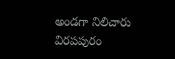అండగా నిలిచారు విరపపురం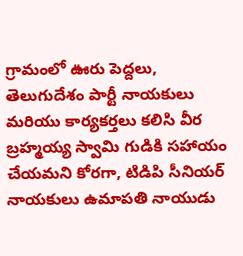గ్రామంలో ఊరు పెద్దలు, తెలుగుదేశం పార్టీ నాయకులు మరియు కార్యకర్తలు కలిసి వీర బ్రహ్మయ్య స్వామి గుడికి సహాయం చేయమని కోరగా, టిడిపి సీనియర్ నాయకులు ఉమాపతి నాయుడు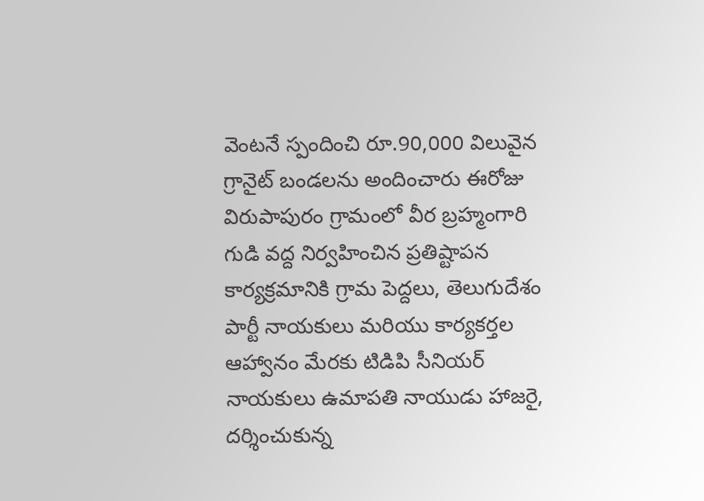వెంటనే స్పందించి రూ.90,000 విలువైన గ్రానైట్ బండలను అందించారు ఈరోజు విరుపాపురం గ్రామంలో వీర బ్రహ్మంగారి గుడి వద్ద నిర్వహించిన ప్రతిష్టాపన కార్యక్రమానికి గ్రామ పెద్దలు, తెలుగుదేశం పార్టీ నాయకులు మరియు కార్యకర్తల ఆహ్వానం మేరకు టిడిపి సీనియర్ నాయకులు ఉమాపతి నాయుడు హాజరై, దర్శించుకున్న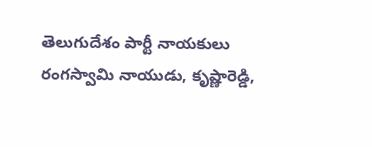తెలుగుదేశం పార్టీ నాయకులు రంగస్వామి నాయుడు, కృష్ణారెడ్డి,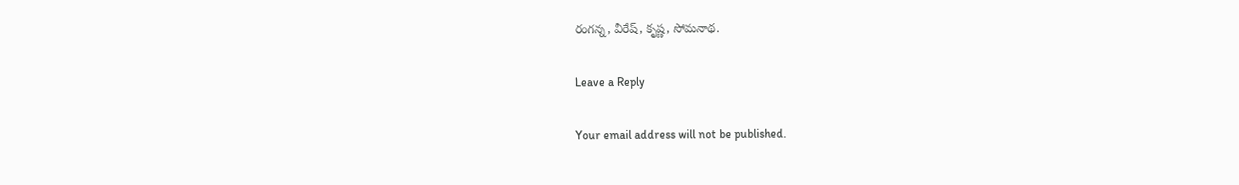రంగన్న, వీరేష్, కృష్ణ, సోమనాథ.

Leave a Reply

Your email address will not be published.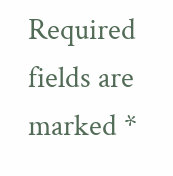Required fields are marked *